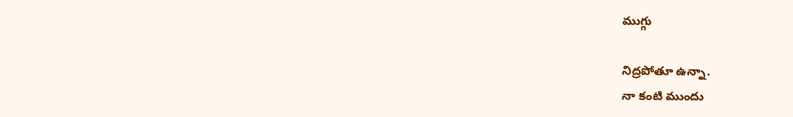ముగ్గు

నిద్రపోతూ ఉన్నా.
నా కంటి ముందు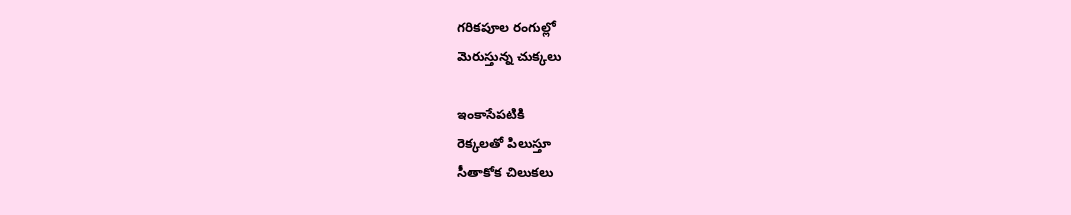గరికపూల రంగుల్లో
మెరుస్తున్న చుక్కలు

ఇంకాసేపటికి
రెక్కలతో పిలుస్తూ
సీతాకోక చిలుకలు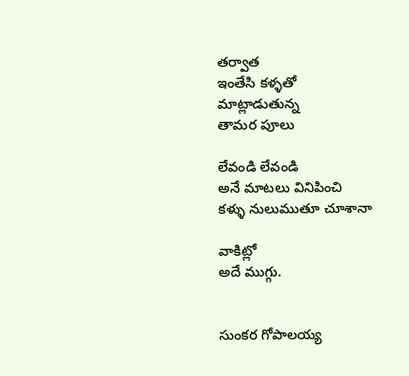తర్వాత
ఇంతేసి కళ్ళతో
మాట్లాడుతున్న
తామర పూలు

లేవండి లేవండి
అనే మాటలు వినిపించి
కళ్ళు నులుముతూ చూశానా

వాకిట్లో
అదే ముగ్గు.


సుంకర గోపాలయ్య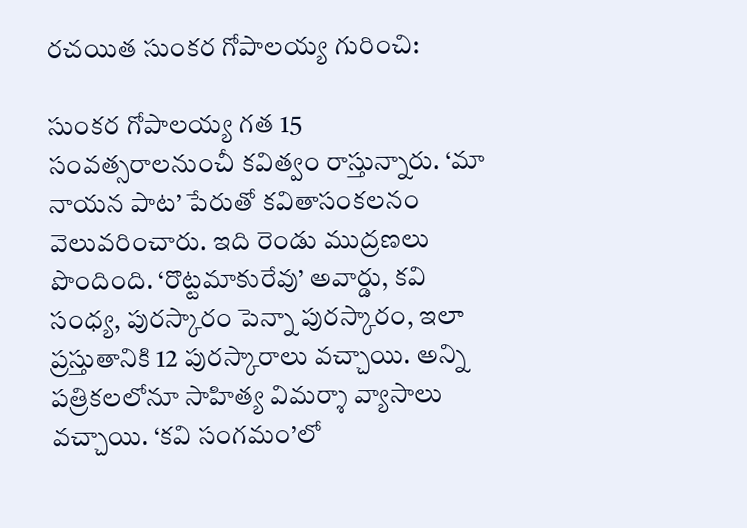రచయిత సుంకర గోపాలయ్య గురించి:

సుంకర గోపాలయ్య గత 15 సంవత్సరాలనుంచీ కవిత్వం రాస్తున్నారు. ‘మా నాయన పాట’ పేరుతో కవితాసంకలనం వెలువరించారు. ఇది రెండు ముద్రణలు పొందింది. ‘రొట్టమాకురేవు’ అవార్డు, కవి సంధ్య, పురస్కారం పెన్నా పురస్కారం, ఇలా ప్రస్తుతానికి 12 పురస్కారాలు వచ్చాయి. అన్ని పత్రికలలోనూ సాహిత్య విమర్శా వ్యాసాలు వచ్చాయి. ‘కవి సంగమం’లో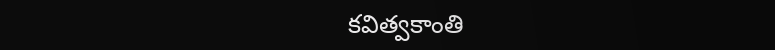కవిత్వకాంతి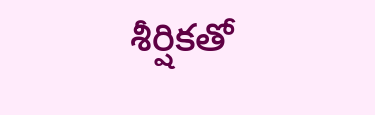శీర్షికతో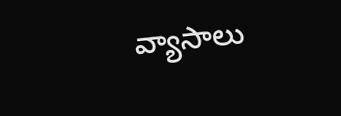వ్యాసాలు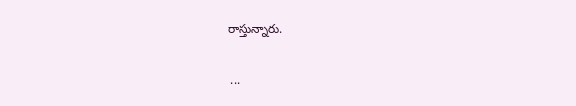రాస్తున్నారు.

 ...